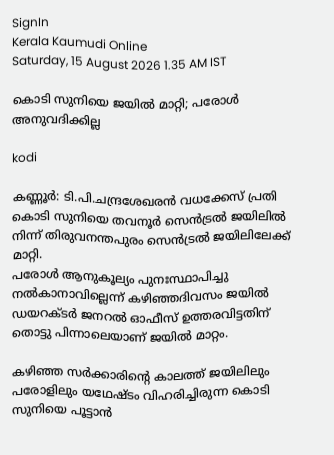SignIn
Kerala Kaumudi Online
Saturday, 15 August 2026 1.35 AM IST

കൊടി സുനിയെ ജയിൽ മാറ്റി; പരോൾ അനുവദിക്കില്ല

kodi

കണ്ണൂർ: ടി.പി.ചന്ദ്രശേഖരൻ വധക്കേസ് പ്രതി കൊടി സുനിയെ തവനൂർ സെൻട്രൽ ജയിലിൽ നിന്ന് തിരുവനന്തപുരം സെൻട്രൽ ജയിലിലേക്ക് മാറ്റി.
പരോൾ ആനുകൂല്യം പുനഃസ്ഥാപിച്ചു നൽകാനാവില്ലെന്ന് കഴിഞ്ഞദിവസം ജയിൽ ഡയറക്ടർ ജനറൽ ഓഫീസ് ഉത്തരവിട്ടതിന് തൊട്ടു പിന്നാലെയാണ് ജയിൽ മാറ്റം.

കഴിഞ്ഞ സർക്കാരിന്റെ കാലത്ത് ജയിലിലും പരോളിലും യഥേഷ്ടം വിഹരിച്ചിരുന്ന കൊടി സുനിയെ പൂട്ടാൻ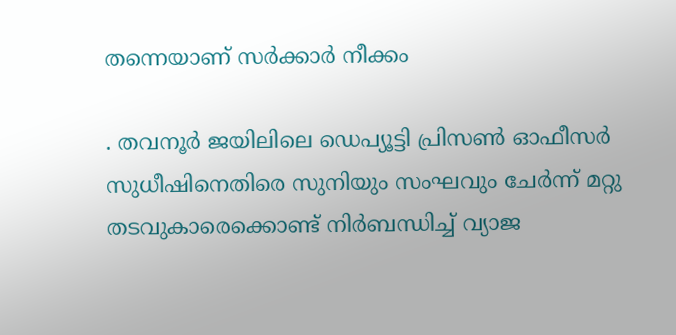തന്നെയാണ് സർക്കാർ നീക്കം

. തവനൂർ ജയിലിലെ ഡെപ്യൂട്ടി പ്രിസൺ ഓഫീസർ സുധീഷിനെതിരെ സുനിയും സംഘവും ചേർന്ന് മറ്റു തടവുകാരെക്കൊണ്ട് നിർബന്ധിച്ച് വ്യാജ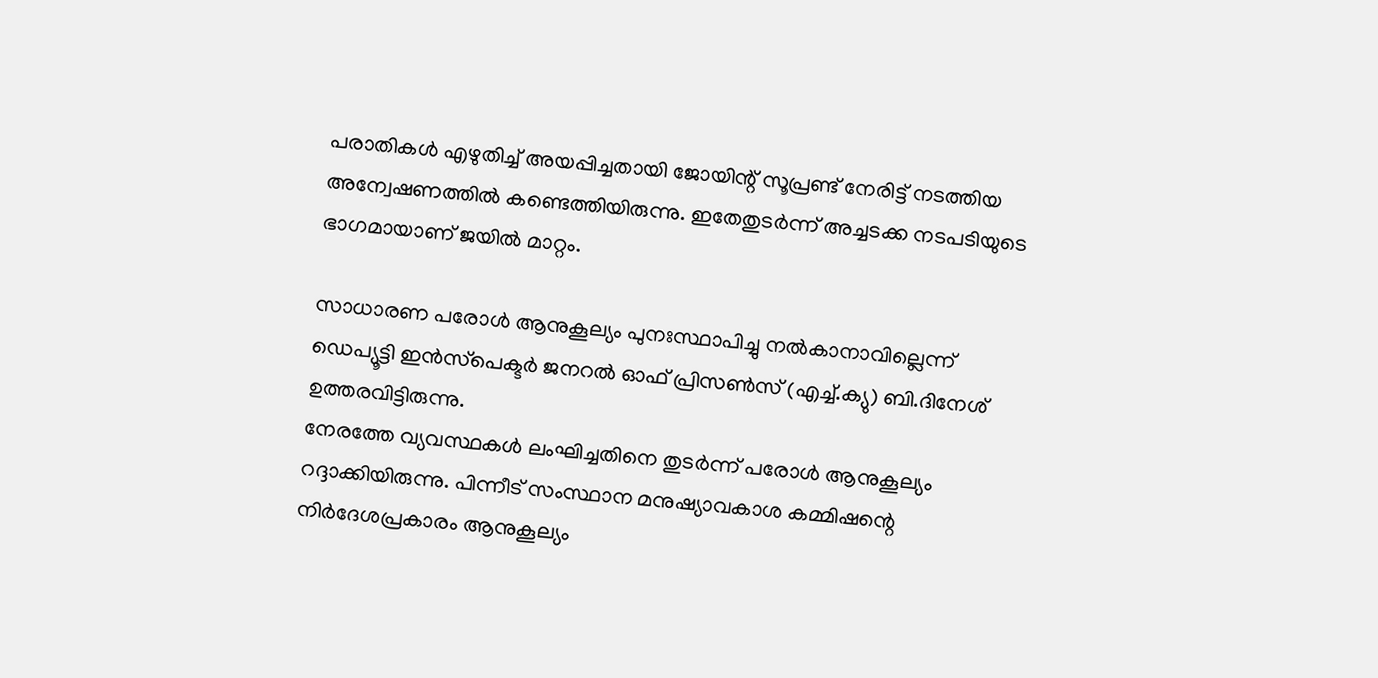പരാതികൾ എഴുതിച്ച് അയപ്പിച്ചതായി ജോയിന്റ് സൂപ്രണ്ട് നേരിട്ട് നടത്തിയ അന്വേഷണത്തിൽ കണ്ടെത്തിയിരുന്നു. ഇതേതുടർന്ന് അച്ചടക്ക നടപടിയുടെ ഭാഗമായാണ് ജയിൽ മാറ്റം.

സാധാരണ പരോൾ ആനുകൂല്യം പുനഃസ്ഥാപിച്ചു നൽകാനാവില്ലെന്ന് ഡെപ്യൂട്ടി ഇൻസ്‌പെക്ടർ ജനറൽ ഓഫ് പ്രിസൺസ് (എച്ച്.ക്യു) ബി.ദിനേശ് ഉത്തരവിട്ടിരുന്നു.
നേരത്തേ വ്യവസ്ഥകൾ ലംഘിച്ചതിനെ തുടർന്ന് പരോൾ ആനുകൂല്യം റദ്ദാക്കിയിരുന്നു. പിന്നീട് സംസ്ഥാന മനുഷ്യാവകാശ കമ്മിഷന്റെ നിർദേശപ്രകാരം ആനുകൂല്യം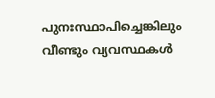പുനഃസ്ഥാപിച്ചെങ്കിലും വീണ്ടും വ്യവസ്ഥകൾ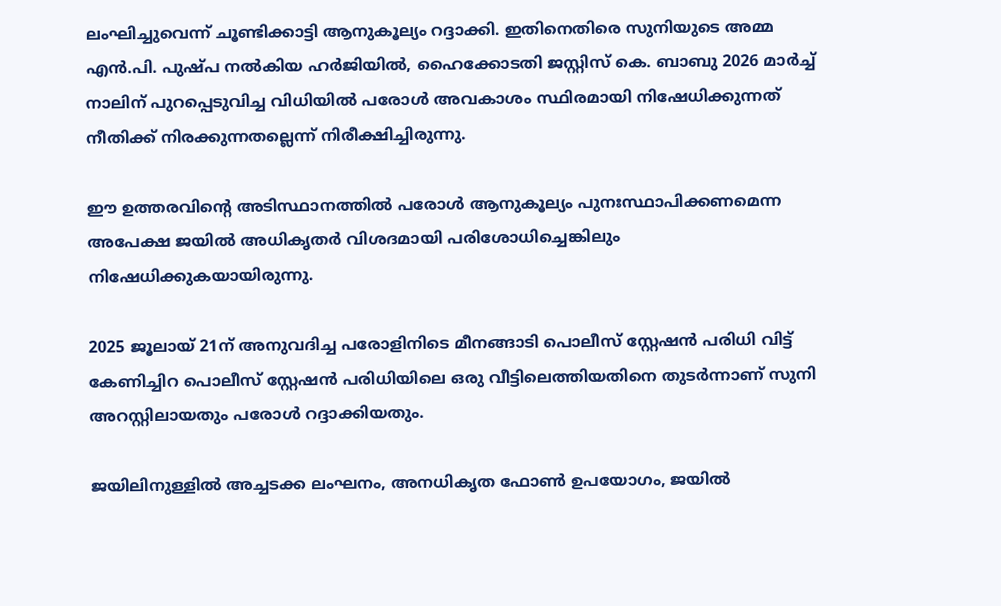ലംഘിച്ചുവെന്ന് ചൂണ്ടിക്കാട്ടി ആനുകൂല്യം റദ്ദാക്കി. ഇതിനെതിരെ സുനിയുടെ അമ്മ എൻ.പി. പുഷ്പ നൽകിയ ഹർജിയിൽ, ഹൈക്കോടതി ജസ്റ്റിസ് കെ. ബാബു 2026 മാർച്ച് നാലിന് പുറപ്പെടുവിച്ച വിധിയിൽ പരോൾ അവകാശം സ്ഥിരമായി നിഷേധിക്കുന്നത് നീതിക്ക് നിരക്കുന്നതല്ലെന്ന് നിരീക്ഷിച്ചിരുന്നു.

ഈ ഉത്തരവിന്റെ അടിസ്ഥാനത്തിൽ പരോൾ ആനുകൂല്യം പുനഃസ്ഥാപിക്കണമെന്ന അപേക്ഷ ജയിൽ അധികൃതർ വിശദമായി പരിശോധിച്ചെങ്കിലും നിഷേധിക്കുകയായിരുന്നു.

2025 ജൂലായ് 21ന് അനുവദിച്ച പരോളിനിടെ മീനങ്ങാടി പൊലീസ് സ്റ്റേഷൻ പരിധി വിട്ട് കേണിച്ചിറ പൊലീസ് സ്റ്റേഷൻ പരിധിയിലെ ഒരു വീട്ടിലെത്തിയതിനെ തുടർന്നാണ് സുനി അറസ്റ്റിലായതും പരോൾ റദ്ദാക്കിയതും.

ജയിലിനുള്ളിൽ അച്ചടക്ക ലംഘനം, അനധികൃത ഫോൺ ഉപയോഗം, ജയിൽ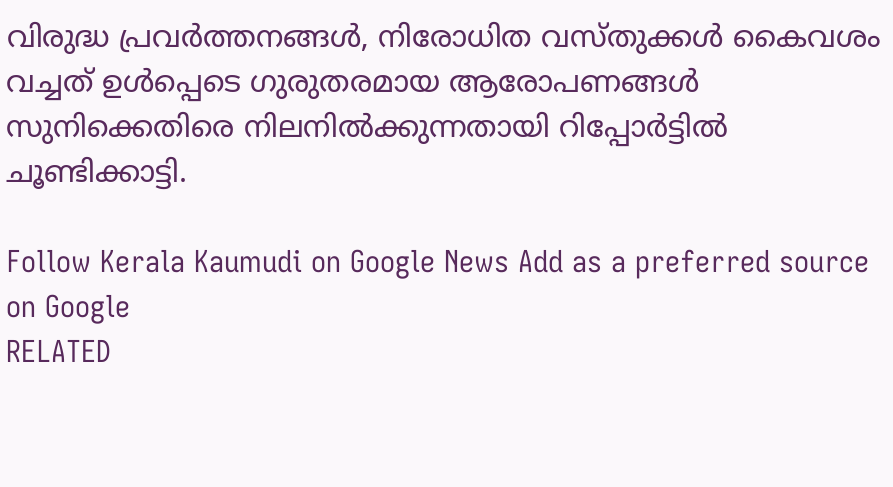വിരുദ്ധ പ്രവർത്തനങ്ങൾ, നിരോധിത വസ്തുക്കൾ കൈവശം വച്ചത് ഉൾപ്പെടെ ഗുരുതരമായ ആരോപണങ്ങൾ സുനിക്കെതിരെ നിലനിൽക്കുന്നതായി റിപ്പോർട്ടിൽ ചൂണ്ടിക്കാട്ടി.

Follow Kerala Kaumudi on Google News Add as a preferred source on Google
RELATED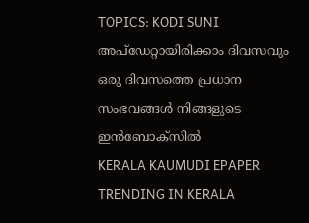TOPICS: KODI SUNI
അപ്ഡേറ്റായിരിക്കാം ദിവസവും
ഒരു ദിവസത്തെ പ്രധാന സംഭവങ്ങൾ നിങ്ങളുടെ ഇൻബോക്സിൽ
KERALA KAUMUDI EPAPER
TRENDING IN KERALA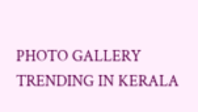PHOTO GALLERY
TRENDING IN KERALA